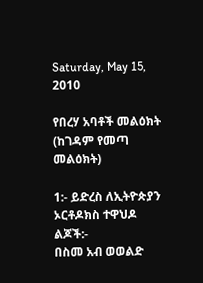Saturday, May 15, 2010

የበረሃ አባቶች መልዕክት (ከገዳም የመጣ መልዕክት)

1:- ይድረስ ለኢትዮጵያን ኦርቶዶክስ ተዋህዶ ልጆች:-
በስመ አብ ወወልድ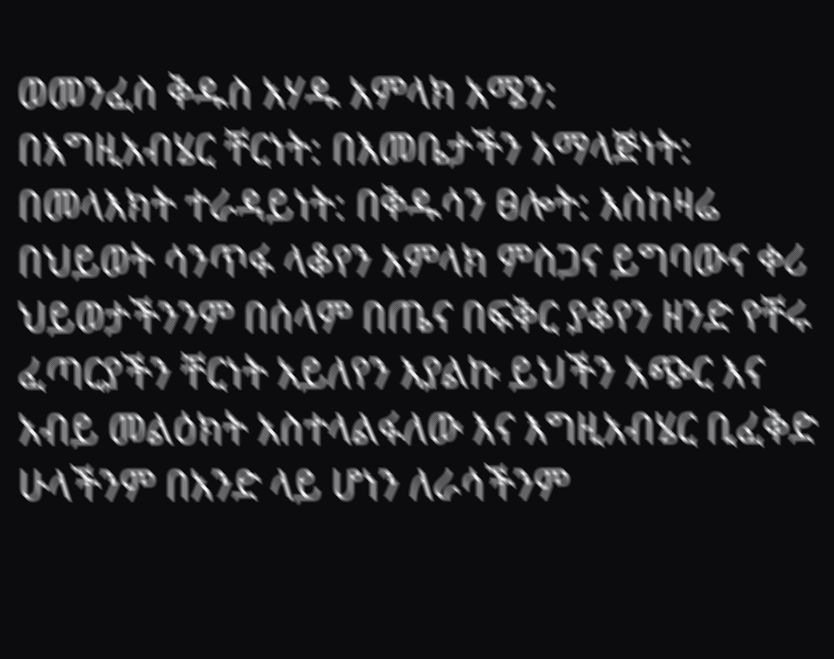ወመንፈስ ቅዱስ አሃዱ አምላክ አሜን:
በእግዚአብሄር ቸርነት: በእመቤታችን አማላጅነት: በመላእክት ተራዳይነት: በቅዱሳን ፀሎት: እስከዛሬ በህይወት ሳንጥፋ ላቆየን አምላክ ምስጋና ይግባውና ቀሪ ህይወታችንንም በሰላም በጤና በፍቅር ያቆየን ዘንድ የቸሩ ፈጣርያችን ቸርነት አይለየን እያልኩ ይህችን አጭር እና አብይ መልዕክት አስተላልፋለው እና እግዚአብሄር ቢፈቅድ ሁላችንም በአንድ ላይ ሆነን ለራሳችንም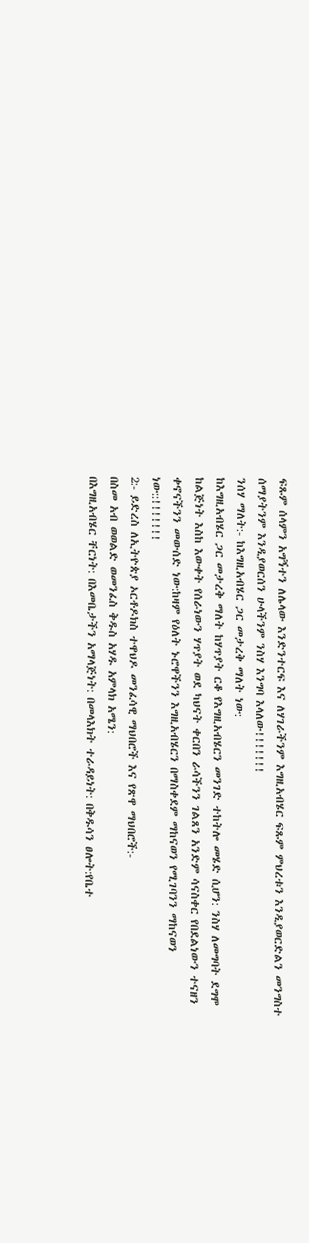ፍጹም ሰላምን አግኝተን ለሌላው እንድንተርፍ እና ለሃገራችንም እግዚአብሄር ፍጹም ምህረቱን እንዲያወርድልን መንግስተ ሰማያትንም እንዲያወርሰን ሁላችንም ንስሃ እንግባ እላለው!!!!!!!
ንሰሃ ማለት:- ከእግዚአብሄር ጋር መታረቅ ማለት ነው:
ከእግዚአብሄር ጋር መታረቅ ማለት ከሃጥያት ርቆ የእግዚአብሄርን መንገድ ተከትሎ መሄድ ሲሆን: ንስሃ ለመግባት ደግሞ ከልጅነት እስከ እውቀት የሰራነውን ሃጥያት ወደ ካህናት ቀርበን ራሳችንን ገልጸን አንድም ሳናስቀር የበደልነውን ተናዘን ቀኖናችንን መውሰድ ነው:ከዛም የዕለት ኑሮዋችንን እግዚአብሄርን በማስቀደም ማከናወን የሚገባንን ማከናወን ነው::!!!!!!!
2:- ይድረስ ለኢትዮጵያ ኦርቶዶክስ ተዋህዶ መንፈሳዊ ማህበሮች እና የጽዋ ማህበሮች:-
በስመ አብ ወወልድ ወመንፈስ ቅዱስ አሃዱ አምላክ አሜን:
በእግዚአብሄር ቸርነት: በእመቤታችን አማላጅነት: በመላእክት ተራዳይነት: በቅዱሳን ፀሎት:የቤተ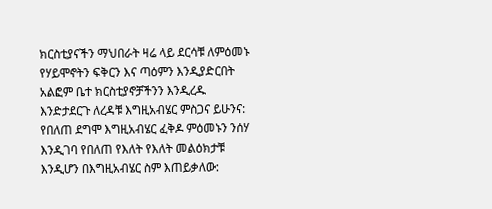ክርስቲያናችን ማህበራት ዛሬ ላይ ደርሳቹ ለምዕመኑ የሃይሞኖትን ፍቅርን እና ጣዕምን እንዲያድርበት አልፎም ቤተ ክርስቲያኖቻችንን እንዲረዱ እንድታደርጉ ለረዳቹ እግዚአብሄር ምስጋና ይሁንና: የበለጠ ደግሞ እግዚአብሄር ፈቅዶ ምዕመኑን ንሰሃ እንዲገባ የበለጠ የእለት የእለት መልዕክታቹ እንዲሆን በእግዚአብሄር ስም እጠይቃለው: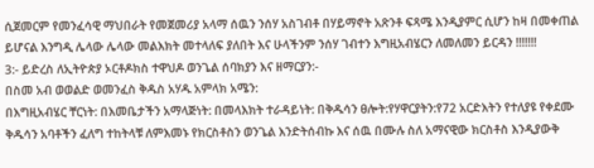ሲጀመርም የመንፈሳዊ ማህበራት የመጀመሪያ አላማ ሰዉን ንሰሃ አስገብቶ በሃይማኖት አጽንቶ ፍጻሜ እንዲያምር ሲሆን ከዛ በመቀጠል ይሆናል እንግዲ ሌላው ሌላው መልእክት መተላለፍ ያለበት እና ሁላችንም ንሰሃ ገብተን እግዚአብሄርን ለመለመን ይርዳን !!!!!!!
3:- ይድረስ ለኢትዮጵያ ኦርቶዶክስ ተዋህዶ ወንጌል ሰባክያን እና ዘማርያን:-
በስመ አብ ወወልድ ወመንፈስ ቅዱስ አሃዱ አምላክ አሜን:
በእግዚአብሄር ቸርነት: በእመቤታችን አማላጅነት: በመላእክት ተራዳይነት: በቅዱሳን ፀሎት:የሃዋርያትን:የ72 አርድእትን የተለያዩ የቀደሙ ቅዱሳን አባቶችን ፈለግ ተከትላቹ ለምእመኑ የክርስቶስን ወንጌል እንድትሰብኩ እና ሰዉ በሙሉ ስለ አማናዊው ክርስቶስ እንዲያውቅ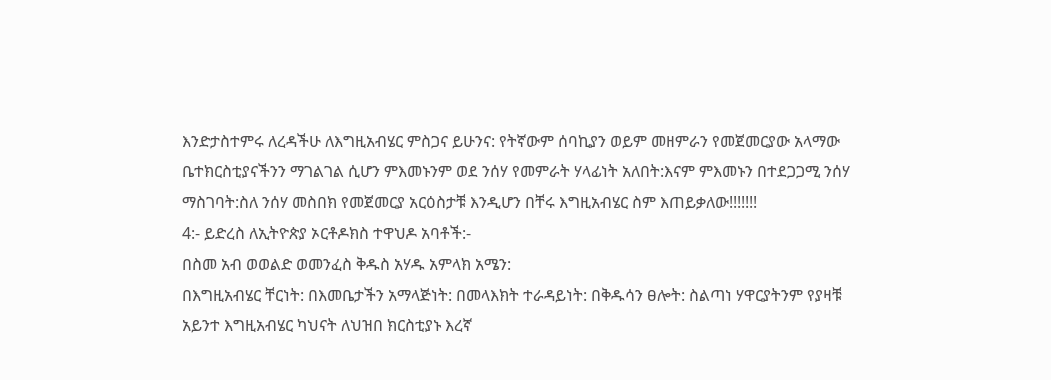እንድታስተምሩ ለረዳችሁ ለእግዚአብሄር ምስጋና ይሁንና: የትኛውም ሰባኪያን ወይም መዘምራን የመጀመርያው አላማው ቤተክርስቲያናችንን ማገልገል ሲሆን ምእመኑንም ወደ ንሰሃ የመምራት ሃላፊነት አለበት:እናም ምእመኑን በተደጋጋሚ ንሰሃ ማስገባት:ስለ ንሰሃ መስበክ የመጀመርያ አርዕስታቹ እንዲሆን በቸሩ እግዚአብሄር ስም እጠይቃለው!!!!!!!
4:- ይድረስ ለኢትዮጵያ ኦርቶዶክስ ተዋህዶ አባቶች:-
በስመ አብ ወወልድ ወመንፈስ ቅዱስ አሃዱ አምላክ አሜን:
በእግዚአብሄር ቸርነት: በእመቤታችን አማላጅነት: በመላእክት ተራዳይነት: በቅዱሳን ፀሎት: ስልጣነ ሃዋርያትንም የያዛቹ አይንተ እግዚአብሄር ካህናት ለህዝበ ክርስቲያኑ እረኛ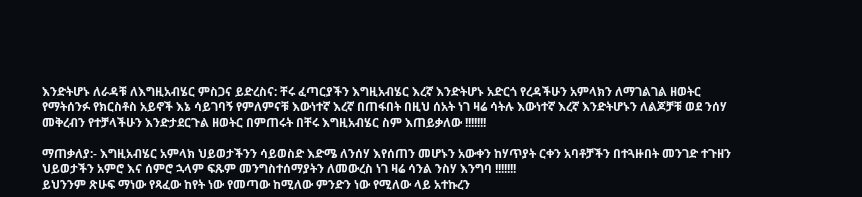እንድትሆኑ ለራዳቹ ለእግዚአብሄር ምስጋና ይድረስና: ቸሩ ፈጣርያችን እግዚአብሄር እረኛ እንድትሆኑ አድርጎ የረዳችሁን አምላክን ለማገልገል ዘወትር የማትሰንፉ የክርስቶስ አይኖች እኔ ሳይገባኝ የምለምናቹ እውነተኛ እረኛ በጠፋበት በዚህ ሰአት ነገ ዛሬ ሳትሉ እውነተኛ እረኛ እንድትሆኑን ለልጆቻቹ ወደ ንሰሃ መቅረብን የተቻላችሁን እንድታደርጉል ዘወትር በምጠሩት በቸሩ እግዚአብሄር ስም እጠይቃለው !!!!!!!

ማጠቃለያ:- እግዚአብሄር አምላክ ህይወታችንን ሳይወስድ እድሜ ለንሰሃ እየሰጠን መሆኑን አውቀን ከሃጥያት ርቀን አባቶቻችን በተጓዙበት መንገድ ተጉዘን ህይወታችን አምሮ እና ሰምሮ ኋላም ፍጹም መንግስተሰማያትን ለመውረስ ነገ ዛሬ ሳንል ንስሃ እንግባ !!!!!!!
ይህንንም ጽሁፍ ማነው የጻፈው ከየት ነው የመጣው ከሚለው ምንድን ነው የሚለው ላይ አተኩረን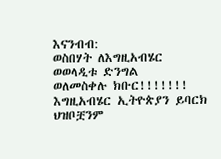እናንብብ:
ወስበሃት ለእግዚአብሄር
ወወላዲቱ ድንግል
ወለመስቀሉ ክቡር!!!!!!!
እግዚአብሄር ኢትዮጵያን ይባርክ ህዝቦቿንም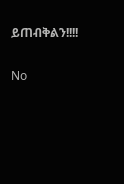ይጠብቅልን!!!!

No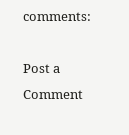comments:

Post a Comment